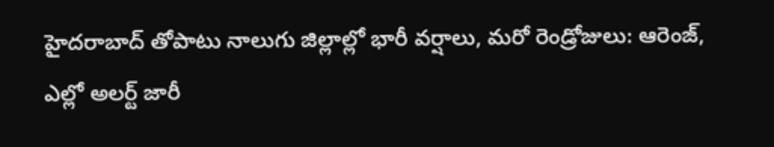హైదరాబాద్ తోపాటు నాలుగు జిల్లాల్లో భారీ వర్షాలు, మరో రెండ్రోజులు: ఆరెంజ్, ఎల్లో అలర్ట్ జారీ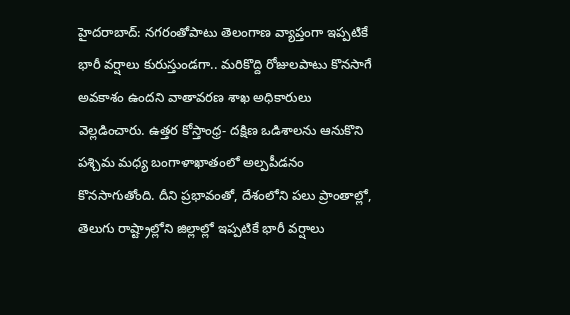హైదరాబాద్: నగరంతోపాటు తెలంగాణ వ్యాప్తంగా ఇప్పటికే భారీ వర్షాలు కురుస్తుండగా.. మరికొద్ది రోజులపాటు కొనసాగే అవకాశం ఉందని వాతావరణ శాఖ అధికారులు వెల్లడించారు. ఉత్తర కోస్తాంధ్ర- దక్షిణ ఒడిశాలను ఆనుకొని పశ్చిమ మధ్య బంగాళాఖాతంలో అల్పపీడనం కొనసాగుతోంది. దీని ప్రభావంతో, దేశంలోని పలు ప్రాంతాల్లో, తెలుగు రాష్ట్రాల్లోని జిల్లాల్లో ఇప్పటికే భారీ వర్షాలు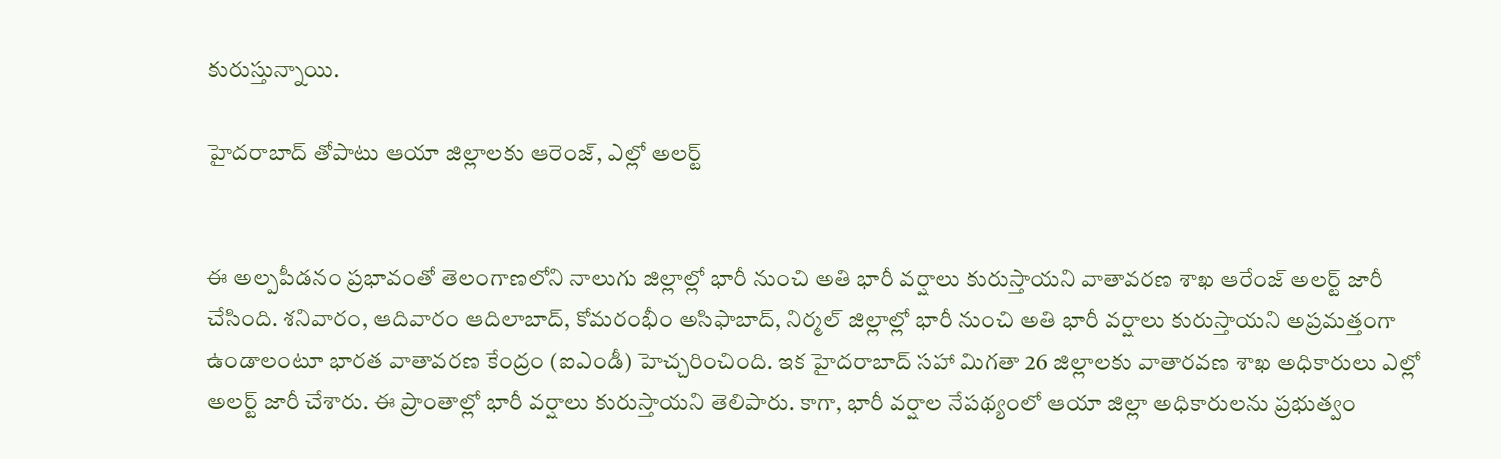కురుస్తున్నాయి.

హైదరాబాద్ తోపాటు ఆయా జిల్లాలకు ఆరెంజ్, ఎల్లో అలర్ట్


ఈ అల్పపీడనం ప్రభావంతో తెలంగాణలోని నాలుగు జిల్లాల్లో భారీ నుంచి అతి భారీ వర్షాలు కురుస్తాయని వాతావరణ శాఖ ఆరేంజ్ అలర్ట్ జారీ చేసింది. శనివారం, ఆదివారం ఆదిలాబాద్, కోమరంభీం అసిఫాబాద్, నిర్మల్ జిల్లాల్లో భారీ నుంచి అతి భారీ వర్షాలు కురుస్తాయని అప్రమత్తంగా ఉండాలంటూ భారత వాతావరణ కేంద్రం (ఐఎండీ) హెచ్చరించింది. ఇక హైదరాబాద్ సహా మిగతా 26 జిల్లాలకు వాతారవణ శాఖ అధికారులు ఎల్లో అలర్ట్ జారీ చేశారు. ఈ ప్రాంతాల్లో భారీ వర్షాలు కురుస్తాయని తెలిపారు. కాగా, భారీ వర్షాల నేపథ్యంలో ఆయా జిల్లా అధికారులను ప్రభుత్వం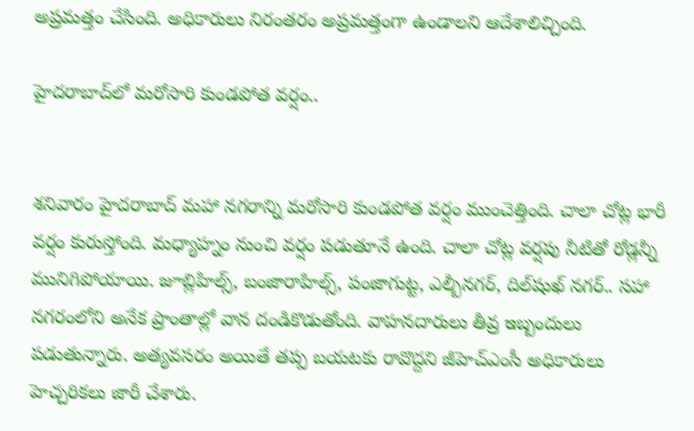అప్రమత్తం చేసింది. అధికారులు నిరంతరం అప్రమత్తంగా ఉండాలని ఆదేశాలిచ్చింది.

హైదరాబాద్‌లో మరోసారి కుండపోత వర్షం..


శనివారం హైదరాబాద్ మహా నగరాన్ని మరోసారి కుండపోత వర్షం ముంచెత్తింది. చాలా చోట్ల భారీ వర్షం కురుస్తోంది. మధ్యాహ్నం నుంచి వర్షం పడుతూనే ఉంది. చాలా చోట్ల వర్షపు నీటితో రోడ్లన్నీ మునిగిపోయాయి. జూబ్లిహిల్స్, బంజారాహిల్స్, పంజాగుట్ట, ఎల్బీనగర్, దిల్‌షుఖ్‌ నగర్.. సహా నగరంలోని అనేక ప్రాంతాల్లో వాన దండికొడుతోంది. వాహనదారులు తీవ్ర ఇబ్బందులు పడుతున్నారు. అత్యవసరం అయితే తప్ప బయటకు రావొద్దని జీహెచ్‌ఎంసీ అధికారులు హెచ్చరికలు జారీ చేశారు.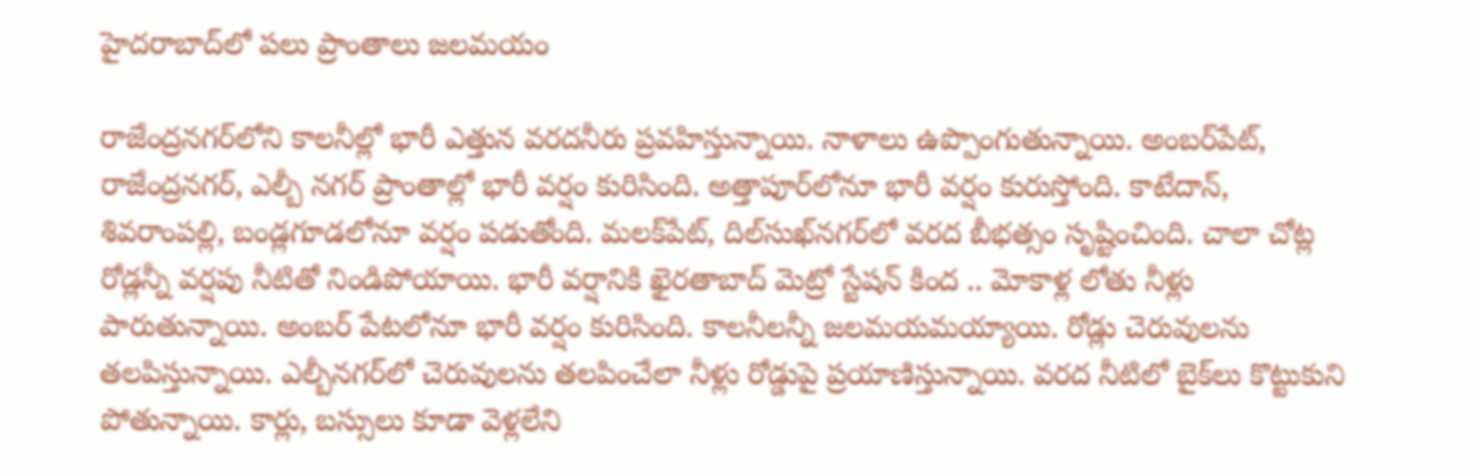హైదరాబాద్‌లో పలు ప్రాంతాలు జలమయం

రాజేంద్రనగర్‌లోని కాలనీల్లో భారీ ఎత్తున వరదనీరు ప్రవహిస్తున్నాయి. నాళాలు ఉప్పొంగుతున్నాయి. అంబర్‌పేట్‌, రాజేంద్రనగర్‌, ఎల్బీ నగర్‌ ప్రాంతాల్లో భారీ వర్షం కురిసింది. అత్తాపూర్‌లోనూ భారీ వర్షం కురుస్తోంది. కాటేదాన్‌, శివరాంపల్లి, బండ్లగూడలోనూ వర్షం పడుతోంది. మలక్‌పేట్‌, దిల్‌సుఖ్‌నగర్‌లో వరద బీభత్సం సృష్టించింది. చాలా చోట్ల రోడ్లన్నీ వర్షపు నీటితో నిండిపోయాయి. భారీ వర్షానికి ఖైరతాబాద్ మెట్రో స్టేషన్ కింద .. మోకాళ్ల లోతు నీళ్లు పారుతున్నాయి. అంబర్ పేటలోనూ భారీ వర్షం కురిసింది. కాలనీలన్నీ జలమయమయ్యాయి. రోడ్లు చెరువులను తలపిస్తున్నాయి. ఎల్బీనగర్‌‌లో చెరువులను తలపించేలా నీళ్లు రోడ్డుపై ప్రయాణిస్తున్నాయి. వరద నీటిలో బైక్‌లు కొట్టుకుని పోతున్నాయి. కార్లు, బస్సులు కూడా వెళ్లలేని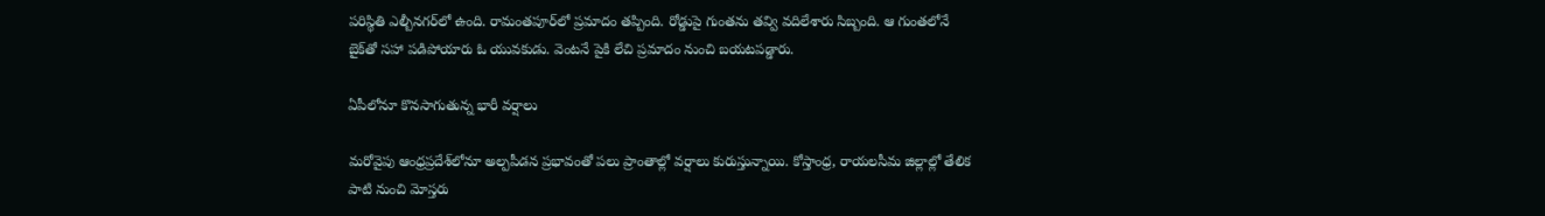పరిస్థితి ఎల్బీనగర్‌లో ఉంది. రామంతపూర్‌లో ప్రమాదం తప్పింది. రోడ్డుపై గుంతను తవ్వి వదిలేశారు సిబ్బంది. ఆ గుంతలోనే బైక్‌తో సహా పడిపోయారు ఓ యువకుడు. వెంటనే పైకి లేచి ప్రమాదం నుంచి బయటపడ్డారు.

ఏపీలోనూ కొనసాగుతున్న భారీ వర్షాలు

మరోవైపు ఆంధ్రప్రదేశ్‌లోనూ అల్పపీడన ప్రభావంతో పలు ప్రాంతాల్లో వర్షాలు కురుస్తున్నాయి. కోస్తాంధ్ర, రాయలసీమ జిల్లాల్లో తేలిక పాటి నుంచి మోస్తరు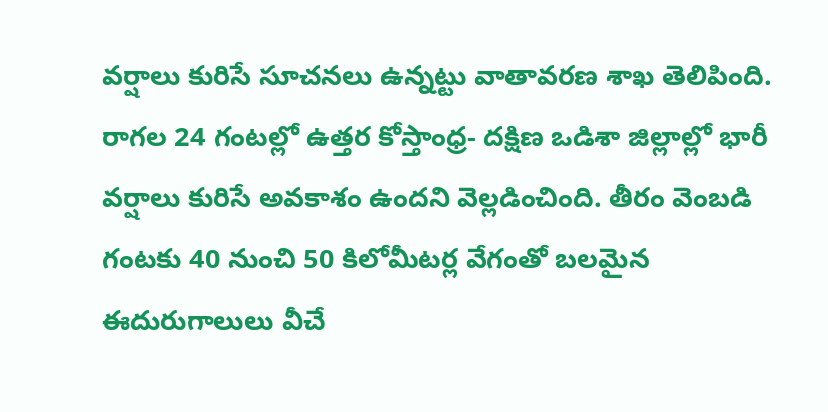వర్షాలు కురిసే సూచనలు ఉన్నట్టు వాతావరణ శాఖ తెలిపింది. రాగల 24 గంటల్లో ఉత్తర కోస్తాంధ్ర- దక్షిణ ఒడిశా జిల్లాల్లో భారీ వర్షాలు కురిసే అవకాశం ఉందని వెల్లడించింది. తీరం వెంబడి గంటకు 40 నుంచి 50 కిలోమీటర్ల వేగంతో బలమైన ఈదురుగాలులు వీచే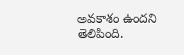అవకాశం ఉందని తెలిపింది.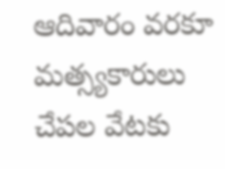ఆదివారం వరకూ మత్స్యకారులు చేపల వేటకు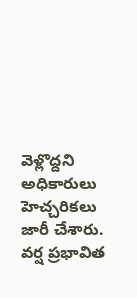వెళ్లొద్దని అధికారులు హెచ్చరికలు జారీ చేశారు. వర్ష ప్రభావిత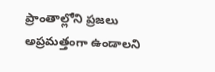ప్రాంతాల్లోని ప్రజలు అప్రమత్తంగా ఉండాలని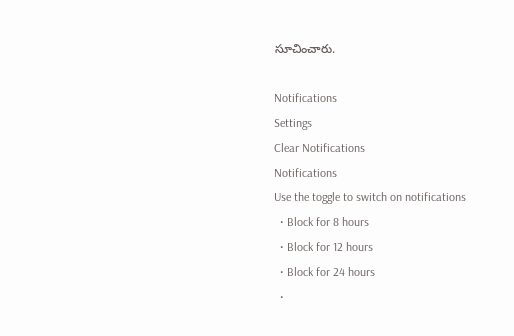సూచించారు.

Notifications
Settings
Clear Notifications
Notifications
Use the toggle to switch on notifications
  • Block for 8 hours
  • Block for 12 hours
  • Block for 24 hours
  •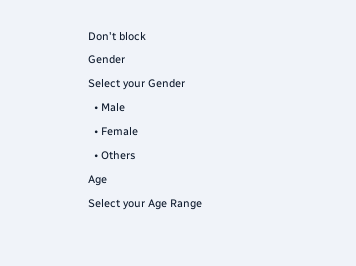Don't block
Gender
Select your Gender
  • Male
  • Female
  • Others
Age
Select your Age Range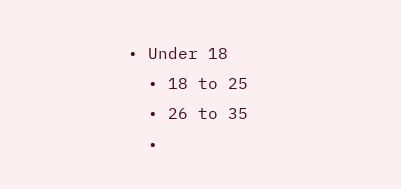• Under 18
  • 18 to 25
  • 26 to 35
  •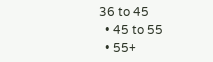36 to 45
  • 45 to 55
  • 55+